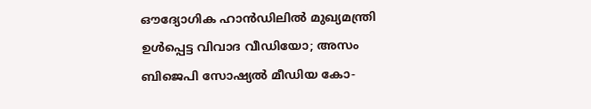ഔദ്യോഗിക ഹാൻഡിലിൽ മുഖ്യമന്ത്രി ഉൾപ്പെട്ട വിവാദ വീഡിയോ; അസം ബിജെപി സോഷ്യൽ മീഡിയ കോ-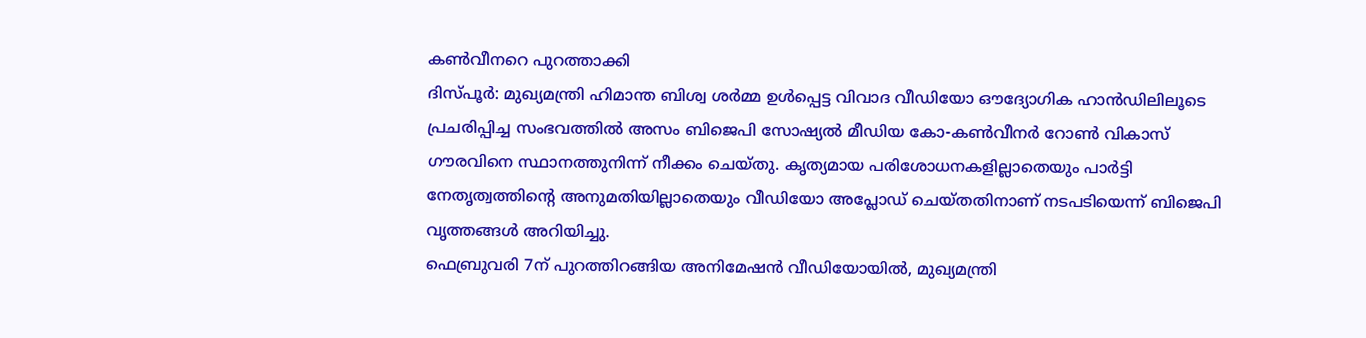കൺവീനറെ പുറത്താക്കി
ദിസ്പൂർ: മുഖ്യമന്ത്രി ഹിമാന്ത ബിശ്വ ശർമ്മ ഉൾപ്പെട്ട വിവാദ വീഡിയോ ഔദ്യോഗിക ഹാൻഡിലിലൂടെ പ്രചരിപ്പിച്ച സംഭവത്തിൽ അസം ബിജെപി സോഷ്യൽ മീഡിയ കോ-കൺവീനർ റോൺ വികാസ് ഗൗരവിനെ സ്ഥാനത്തുനിന്ന് നീക്കം ചെയ്തു. കൃത്യമായ പരിശോധനകളില്ലാതെയും പാർട്ടി നേതൃത്വത്തിന്റെ അനുമതിയില്ലാതെയും വീഡിയോ അപ്ലോഡ് ചെയ്തതിനാണ് നടപടിയെന്ന് ബിജെപി വൃത്തങ്ങൾ അറിയിച്ചു.
ഫെബ്രുവരി 7ന് പുറത്തിറങ്ങിയ അനിമേഷൻ വീഡിയോയിൽ, മുഖ്യമന്ത്രി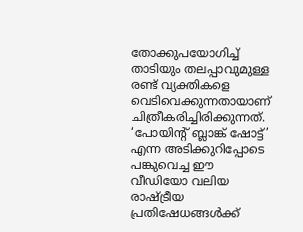തോക്കുപയോഗിച്ച് താടിയും തലപ്പാവുമുള്ള രണ്ട് വ്യക്തികളെ വെടിവെക്കുന്നതായാണ് ചിത്രീകരിച്ചിരിക്കുന്നത്. ‘പോയിന്റ് ബ്ലാങ്ക് ഷോട്ട്’ എന്ന അടിക്കുറിപ്പോടെ പങ്കുവെച്ച ഈ വീഡിയോ വലിയ രാഷ്ട്രീയ പ്രതിഷേധങ്ങൾക്ക്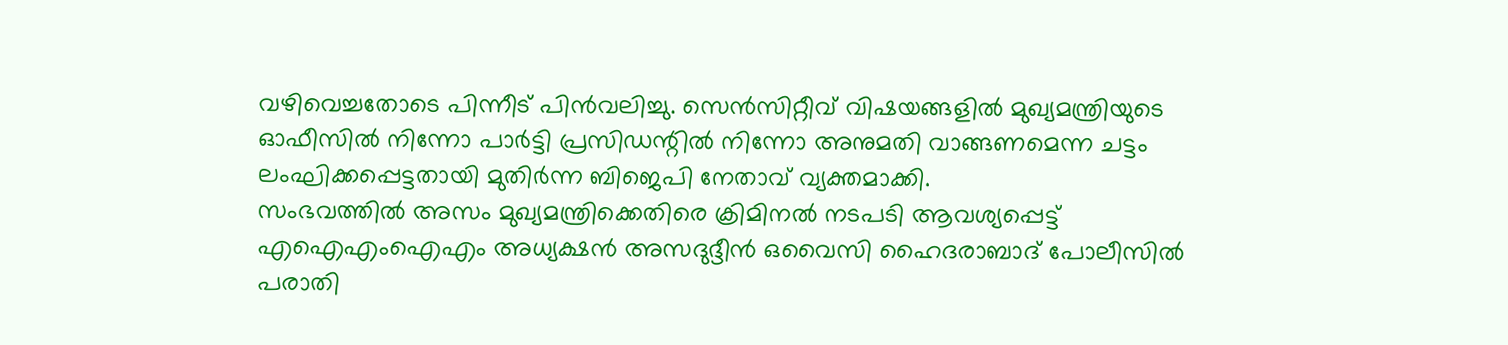വഴിവെച്ചതോടെ പിന്നീട് പിൻവലിച്ചു. സെൻസിറ്റീവ് വിഷയങ്ങളിൽ മുഖ്യമന്ത്രിയുടെ ഓഫീസിൽ നിന്നോ പാർട്ടി പ്രസിഡന്റിൽ നിന്നോ അനുമതി വാങ്ങണമെന്ന ചട്ടം ലംഘിക്കപ്പെട്ടതായി മുതിർന്ന ബിജെപി നേതാവ് വ്യക്തമാക്കി.
സംഭവത്തിൽ അസം മുഖ്യമന്ത്രിക്കെതിരെ ക്രിമിനൽ നടപടി ആവശ്യപ്പെട്ട് എഐഎംഐഎം അധ്യക്ഷൻ അസദുദ്ദീൻ ഒവൈസി ഹൈദരാബാദ് പോലീസിൽ പരാതി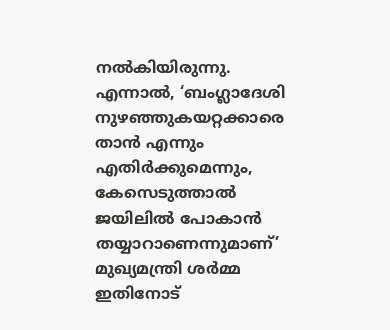നൽകിയിരുന്നു. എന്നാൽ, ‘ബംഗ്ലാദേശി നുഴഞ്ഞുകയറ്റക്കാരെ താൻ എന്നും എതിർക്കുമെന്നും, കേസെടുത്താൽ ജയിലിൽ പോകാൻ തയ്യാറാണെന്നുമാണ്’ മുഖ്യമന്ത്രി ശർമ്മ ഇതിനോട്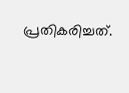പ്രതികരിച്ചത്.